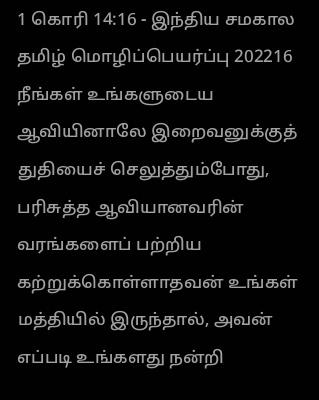1 கொரி 14:16 - இந்திய சமகால தமிழ் மொழிப்பெயர்ப்பு 202216 நீங்கள் உங்களுடைய ஆவியினாலே இறைவனுக்குத் துதியைச் செலுத்தும்போது, பரிசுத்த ஆவியானவரின் வரங்களைப் பற்றிய கற்றுக்கொள்ளாதவன் உங்கள் மத்தியில் இருந்தால், அவன் எப்படி உங்களது நன்றி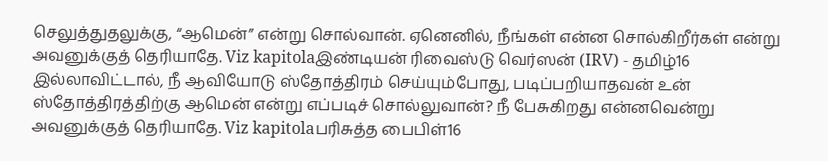செலுத்துதலுக்கு, “ஆமென்” என்று சொல்வான். ஏனெனில், நீங்கள் என்ன சொல்கிறீர்கள் என்று அவனுக்குத் தெரியாதே. Viz kapitolaஇண்டியன் ரிவைஸ்டு வெர்ஸன் (IRV) - தமிழ்16 இல்லாவிட்டால், நீ ஆவியோடு ஸ்தோத்திரம் செய்யும்போது, படிப்பறியாதவன் உன் ஸ்தோத்திரத்திற்கு ஆமென் என்று எப்படிச் சொல்லுவான்? நீ பேசுகிறது என்னவென்று அவனுக்குத் தெரியாதே. Viz kapitolaபரிசுத்த பைபிள்16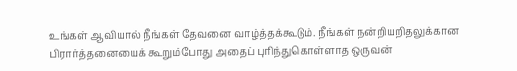உங்கள் ஆவியால் நீங்கள் தேவனை வாழ்த்தக்கூடும். நீங்கள் நன்றியறிதலுக்கான பிரார்த்தனையைக் கூறும்போது அதைப் புரிந்துகொள்ளாத ஒருவன்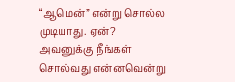“ஆமென்” என்று சொல்ல முடியாது. ஏன்? அவனுக்கு நீங்கள் சொல்வது என்னவென்று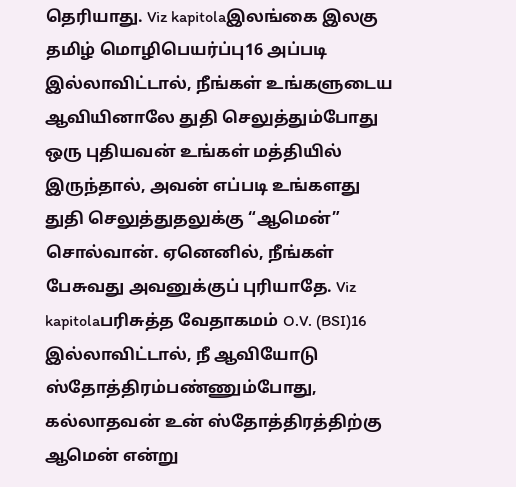தெரியாது. Viz kapitolaஇலங்கை இலகு தமிழ் மொழிபெயர்ப்பு16 அப்படி இல்லாவிட்டால், நீங்கள் உங்களுடைய ஆவியினாலே துதி செலுத்தும்போது ஒரு புதியவன் உங்கள் மத்தியில் இருந்தால், அவன் எப்படி உங்களது துதி செலுத்துதலுக்கு “ஆமென்” சொல்வான். ஏனெனில், நீங்கள் பேசுவது அவனுக்குப் புரியாதே. Viz kapitolaபரிசுத்த வேதாகமம் O.V. (BSI)16 இல்லாவிட்டால், நீ ஆவியோடு ஸ்தோத்திரம்பண்ணும்போது, கல்லாதவன் உன் ஸ்தோத்திரத்திற்கு ஆமென் என்று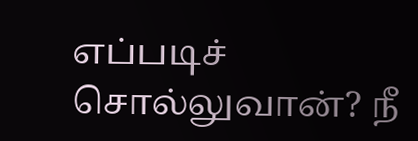எப்படிச் சொல்லுவான்? நீ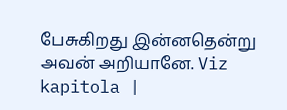பேசுகிறது இன்னதென்று அவன் அறியானே. Viz kapitola |